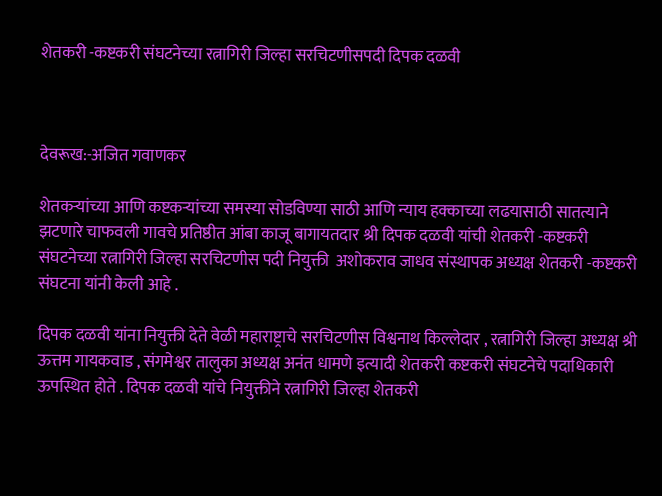शेतकरी -कष्टकरी संघटनेच्या रत्नागिरी जिल्हा सरचिटणीसपदी दिपक दळवी



देवरूख:-अजित गवाणकर

शेतकऱ्यांच्या आणि कष्टकऱ्यांच्या समस्या सोडविण्या साठी आणि न्याय हक्काच्या लढयासाठी सातत्याने झटणारे चाफवली गावचे प्रतिष्ठीत आंबा काजू बागायतदार श्री दिपक दळवी यांची शेतकरी -कष्टकरी संघटनेच्या रत्नागिरी जिल्हा सरचिटणीस पदी नियुक्ती  अशोकराव जाधव संस्थापक अध्यक्ष शेतकरी -कष्टकरी संघटना यांनी केली आहे .

दिपक दळवी यांना नियुक्ती देते वेळी महाराष्ट्राचे सरचिटणीस विश्वनाथ किल्लेदार , रत्नागिरी जिल्हा अध्यक्ष श्री ऊत्तम गायकवाड , संगमेश्वर तालुका अध्यक्ष अनंत धामणे इत्यादी शेतकरी कष्टकरी संघटनेचे पदाधिकारी ऊपस्थित होते . दिपक दळवी यांचे नियुक्तीने रत्नागिरी जिल्हा शेतकरी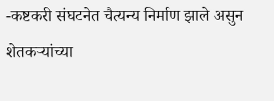-कष्टकरी संघटनेत चैत्यन्य निर्माण झाले असुन शेतकऱ्यांच्या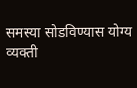समस्या सोडविण्यास योग्य व्यक्ती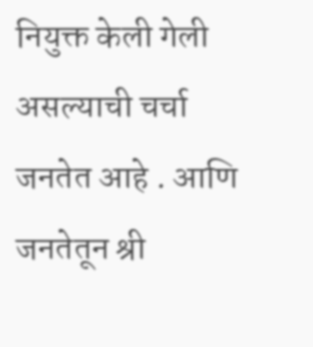नियुक्त केली गेली असल्याची चर्चा जनतेत आहे . आणि जनतेतून श्री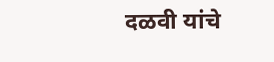दळवी यांचे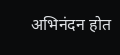अभिनंदन होत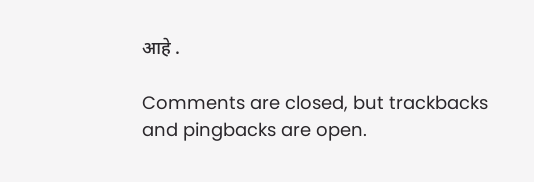आहे .

Comments are closed, but trackbacks and pingbacks are open.